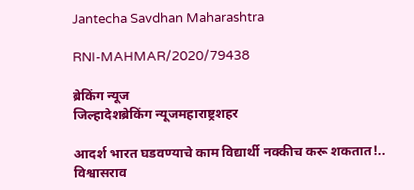Jantecha Savdhan Maharashtra

RNI-MAHMAR/2020/79438

ब्रेकिंग न्यूज
जिल्हादेशब्रेकिंग न्यूजमहाराष्ट्रशहर

आदर्श भारत घडवण्याचे काम विद्यार्थी नक्कीच करू शकतात!.. विश्वासराव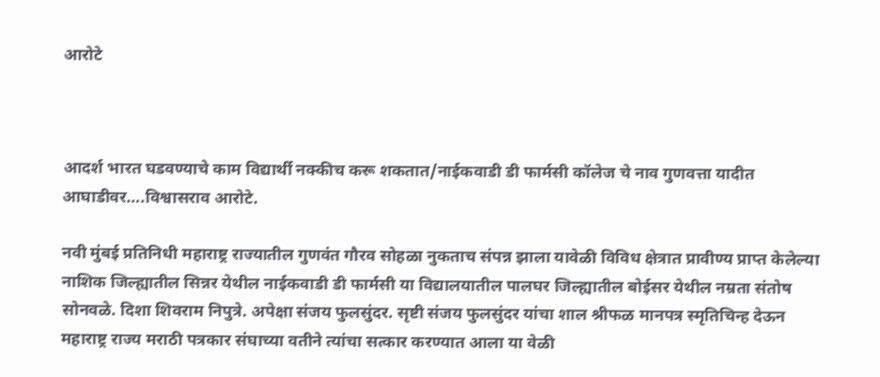आरोटे



आदर्श भारत घडवण्याचे काम विद्यार्थी नक्कीच करू शकतात/नाईकवाडी डी फार्मसी कॉलेज चे नाव गुणवत्ता यादीत आघाडीवर….विश्वासराव आरोटे.

नवी मुंबई प्रतिनिधी महाराष्ट्र राज्यातील गुणवंत गौरव सोहळा नुकताच संपन्न झाला यावेळी विविध क्षेत्रात प्रावीण्य प्राप्त केलेल्या नाशिक जिल्ह्यातील सिन्नर येथील नाईकवाडी डी फार्मसी या विद्यालयातील पालघर जिल्ह्यातील बोईसर येथील नम्रता संतोष सोनवळे. दिशा शिवराम निपुत्रे. अपेक्षा संजय फुलसुंदर. सृष्टी संजय फुलसुंदर यांचा शाल श्रीफळ मानपत्र स्मृतिचिन्ह देऊन महाराष्ट्र राज्य मराठी पत्रकार संघाच्या वतीने त्यांचा सत्कार करण्यात आला या वेळी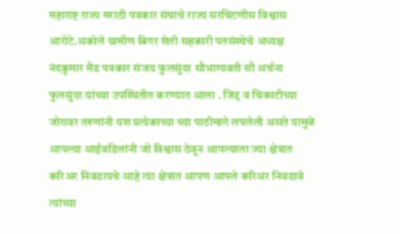महाराष्ट राज्य मराठी पत्रकार संघाचे राज्य सरचिटणीस विश्वास आरोटे.अकोले ग्रामीण बिगर शेती सहकारी पतसंस्थेचे अध्यक्ष नंदकुमार मैड पत्रकार संजय फुलसुंदर सौभाग्यवती सौ अर्चना फुलसुंदर यांच्या उपस्थितीत करण्यात आला . जिद्द व चिकाटीच्या जोरावर तरुणांनी यश प्रत्येकाच्या च्या पाठीमागे लपलेली असते यामुळे आपल्या आईवडिलांनी जो विश्वास ठेवून आपल्याला ज्या क्षेत्रात करिअर निवडायचे आहे त्या क्षेत्रात आपण आपले करिअर निवडावे त्यांच्या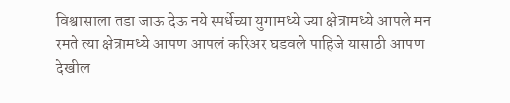विश्वासाला तडा जाऊ देऊ नये स्पर्धेच्या युगामध्ये ज्या क्षेत्रामध्ये आपले मन रमते त्या क्षेत्रामध्ये आपण आपलं करिअर घडवले पाहिजे यासाठी आपण देखील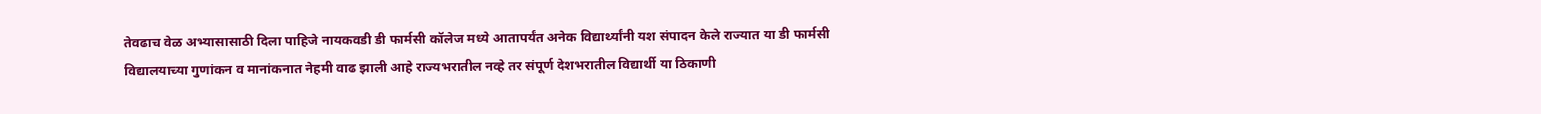तेवढाच वेळ अभ्यासासाठी दिला पाहिजे नायकवडी डी फार्मसी कॉलेज मध्ये आतापर्यंत अनेक विद्यार्थ्यांनी यश संपादन केले राज्यात या डी फार्मसी विद्यालयाच्या गुणांकन व मानांकनात नेहमी वाढ झाली आहे राज्यभरातील नव्हे तर संपूर्ण देशभरातील विद्यार्थी या ठिकाणी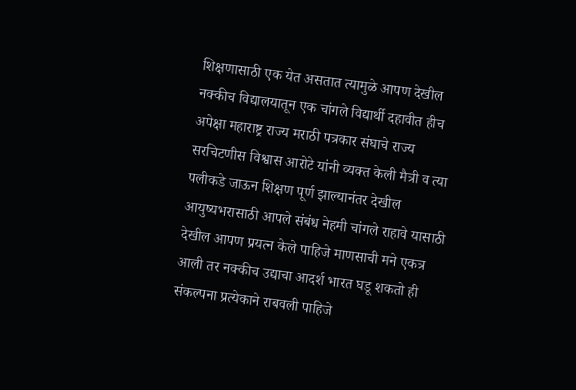शिक्षणासाठी एक येत असतात त्यामुळे आपण देखील नक्कीच विद्यालयातून एक चांगले विद्यार्थी दहावीत हीच अपेक्षा महाराष्ट्र राज्य मराठी पत्रकार संघाचे राज्य सरचिटणीस विश्वास आरोटे यांनी व्यक्त केली मैत्री व त्या पलीकडे जाऊन शिक्षण पूर्ण झाल्यानंतर देखील आयुष्यभरासाठी आपले संबंध नेहमी चांगले राहावे यासाठी देखील आपण प्रयत्न केले पाहिजे माणसाची मने एकत्र आली तर नक्कीच उद्याचा आदर्श भारत घडू शकतो ही संकल्पना प्रत्येकाने राबवली पाहिजे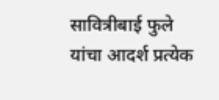सावित्रीबाई फुले यांचा आदर्श प्रत्येक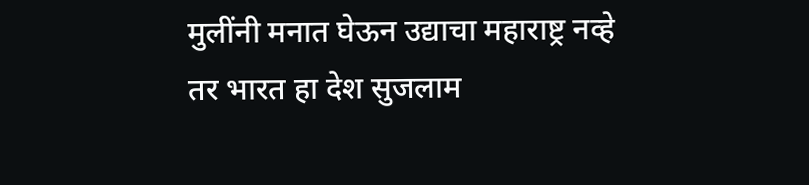मुलींनी मनात घेऊन उद्याचा महाराष्ट्र नव्हे तर भारत हा देश सुजलाम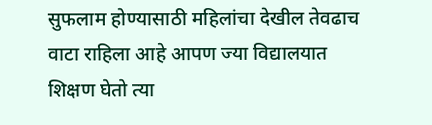सुफलाम होण्यासाठी महिलांचा देखील तेवढाच वाटा राहिला आहे आपण ज्या विद्यालयात शिक्षण घेतो त्या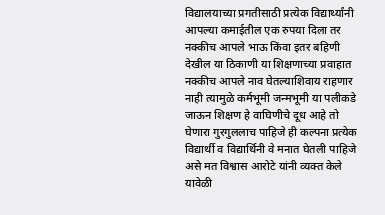विद्यालयाच्या प्रगतीसाठी प्रत्येक विद्यार्थ्यांनी आपल्या कमाईतील एक रुपया दिला तर नक्कीच आपले भाऊ किंवा इतर बहिणी देखील या ठिकाणी या शिक्षणाच्या प्रवाहात नक्कीच आपले नाव घेतल्याशिवाय राहणार नाही त्यामुळे कर्मभूमी जन्मभूमी या पलीकडे जाऊन शिक्षण हे वाघिणीचे दूध आहे तो घेणारा गुरगुललाच पाहिजे ही कल्पना प्रत्येक विद्यार्थी व विद्यार्थिनी वे मनात घेतली पाहिजे असे मत विश्वास आरोटे यांनी व्यक्त केले यावेळी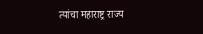त्यांचा महाराष्ट्र राज्य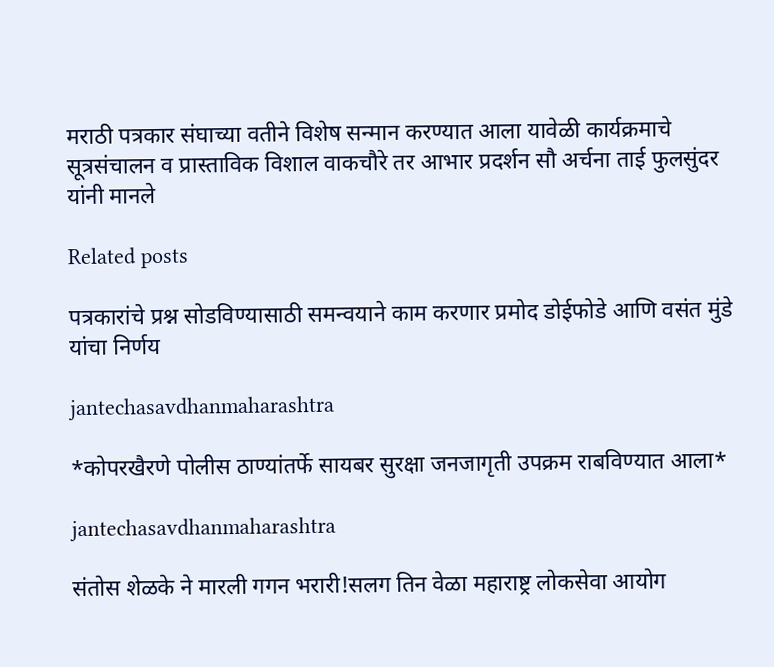मराठी पत्रकार संघाच्या वतीने विशेष सन्मान करण्यात आला यावेळी कार्यक्रमाचे सूत्रसंचालन व प्रास्ताविक विशाल वाकचौरे तर आभार प्रदर्शन सौ अर्चना ताई फुलसुंदर यांनी मानले

Related posts

पत्रकारांचे प्रश्न सोडविण्यासाठी समन्वयाने काम करणार प्रमोद डोईफोडे आणि वसंत मुंडे यांचा निर्णय

jantechasavdhanmaharashtra

*कोपरखैरणे पोलीस ठाण्यांतर्फे सायबर सुरक्षा जनजागृती उपक्रम राबविण्यात आला*

jantechasavdhanmaharashtra

संतोस शेळके ने मारली गगन भरारी!सलग तिन वेळा महाराष्ट्र लोकसेवा आयोग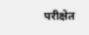परीक्षेत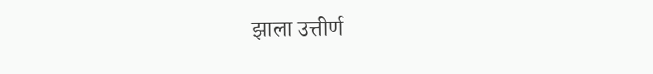झाला उत्तीर्ण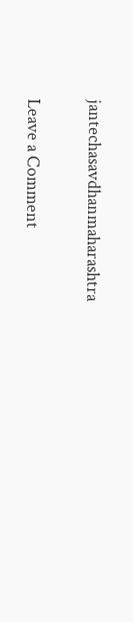jantechasavdhanmaharashtra

Leave a Comment